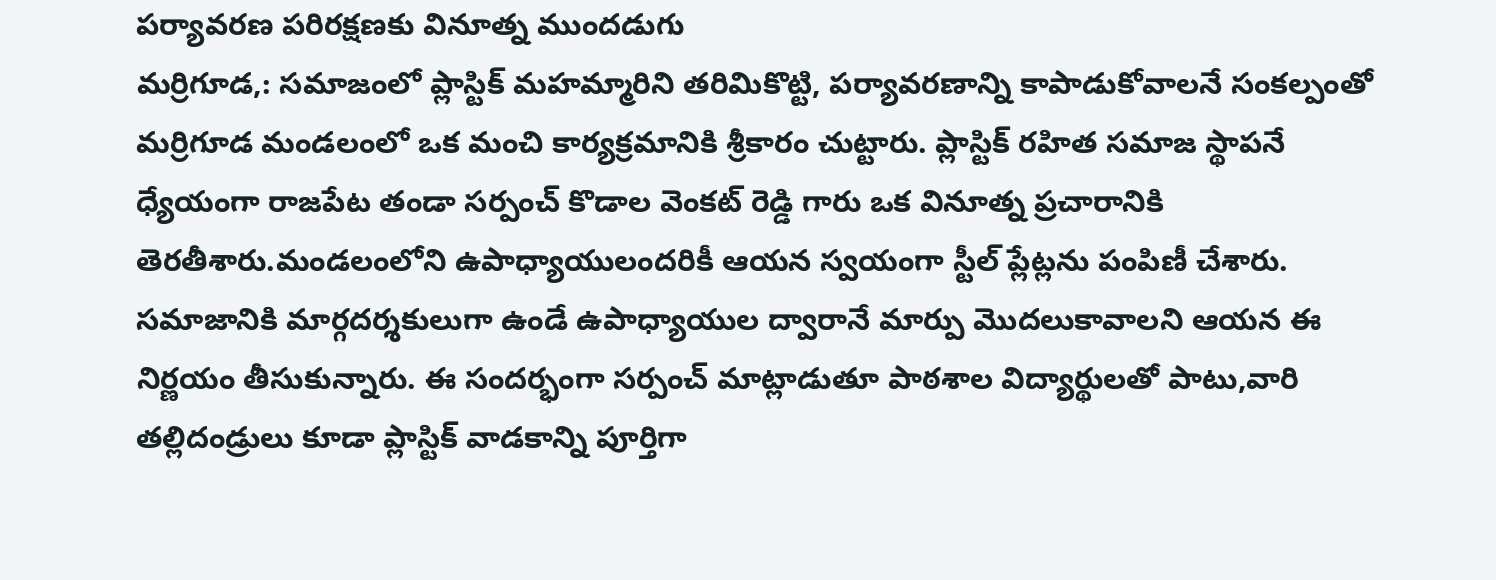పర్యావరణ పరిరక్షణకు వినూత్న ముందడుగు
మర్రిగూడ,: సమాజంలో ప్లాస్టిక్ మహమ్మారిని తరిమికొట్టి, పర్యావరణాన్ని కాపాడుకోవాలనే సంకల్పంతో మర్రిగూడ మండలంలో ఒక మంచి కార్యక్రమానికి శ్రీకారం చుట్టారు. ప్లాస్టిక్ రహిత సమాజ స్థాపనే ధ్యేయంగా రాజపేట తండా సర్పంచ్ కొడాల వెంకట్ రెడ్డి గారు ఒక వినూత్న ప్రచారానికి తెరతీశారు.మండలంలోని ఉపాధ్యాయులందరికీ ఆయన స్వయంగా స్టీల్ ప్లేట్లను పంపిణీ చేశారు. సమాజానికి మార్గదర్శకులుగా ఉండే ఉపాధ్యాయుల ద్వారానే మార్పు మొదలుకావాలని ఆయన ఈ నిర్ణయం తీసుకున్నారు. ఈ సందర్భంగా సర్పంచ్ మాట్లాడుతూ పాఠశాల విద్యార్థులతో పాటు,వారి తల్లిదండ్రులు కూడా ప్లాస్టిక్ వాడకాన్ని పూర్తిగా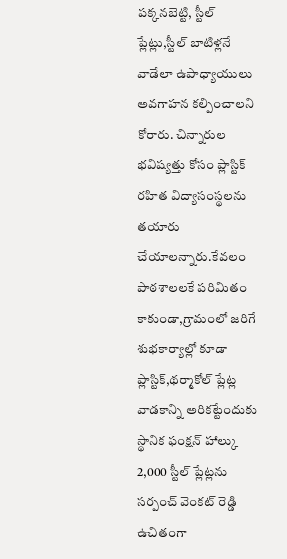పక్కనబెట్టి, స్టీల్ ప్లేట్లు,స్టీల్ బాటిళ్లనే వాడేలా ఉపాధ్యాయులు అవగాహన కల్పించాలని కోరారు. చిన్నారుల భవిష్యత్తు కోసం ప్లాస్టిక్ రహిత విద్యాసంస్థలను తయారు చేయాలన్నారు.కేవలం పాఠశాలలకే పరిమితం కాకుండా,గ్రామంలో జరిగే శుభకార్యాల్లో కూడా ప్లాస్టిక్,థర్మాకోల్ ప్లేట్ల వాడకాన్ని అరికట్టేందుకు స్థానిక ఫంక్షన్ హాల్కు 2,000 స్టీల్ ప్లేట్లను సర్పంచ్ వెంకట్ రెడ్డి ఉచితంగా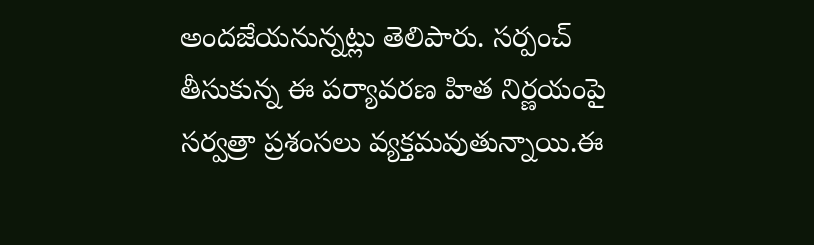అందజేయనున్నట్లు తెలిపారు. సర్పంచ్ తీసుకున్న ఈ పర్యావరణ హిత నిర్ణయంపై సర్వత్రా ప్రశంసలు వ్యక్తమవుతున్నాయి.ఈ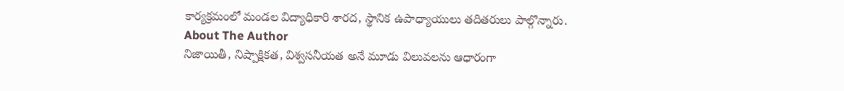కార్యక్రమంలో మండల విద్యాధికారి శారద, స్థానిక ఉపాధ్యాయులు తదితరులు పాల్గొన్నారు.
About The Author
నిజాయితీ, నిష్పాక్షికత, విశ్వసనీయత అనే మూడు విలువలను ఆధారంగా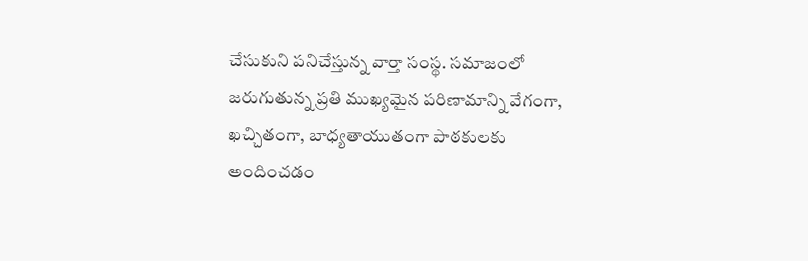చేసుకుని పనిచేస్తున్న వార్తా సంస్థ. సమాజంలో జరుగుతున్న ప్రతి ముఖ్యమైన పరిణామాన్ని వేగంగా, ఖచ్చితంగా, బాధ్యతాయుతంగా పాఠకులకు అందించడం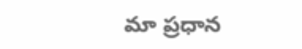మా ప్రధాన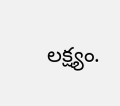లక్ష్యం.